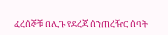ፈረሰኞቹ በሊጉ የደረጃ ሰንጠረዥር ሰባት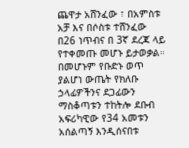ጨዋታ አሸንፈው ፣ በአምስቱ አቻ እና በሶስቱ ተሸንፈው በ26 ነጥብና በ 3ኛ ደረጃ ላይ የተቀመጡ መሆኑ ይታወቃል።
በመሆኑም የቡድኑ ወጥ ያልሆነ ውጤት የክለቡ ኃላፊዎችንና ደጋፊውን ማስቆጣቱን ተከትሎ ደቡብ አፍሪካዊው የ34 አመቱን አሰልጣኝ እንዲሰናበቱ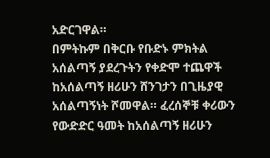አድርገዋል።
በምትኩም በቅርቡ የቡድኑ ምክትል አሰልጣኝ ያደረጉትን የቀድሞ ተጨዋች ከአሰልጣኝ ዘሪሁን ሸንገታን በጊዜያዊ አሰልጣኝነት ሾመዋል። ፈረሰኞቹ ቀሪውን የውድድር ዓመት ከአሰልጣኝ ዘሪሁን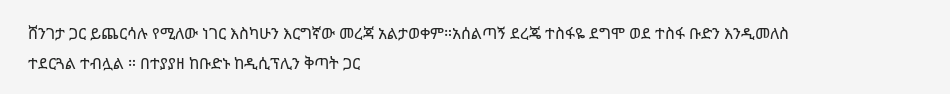ሸንገታ ጋር ይጨርሳሉ የሚለው ነገር እስካሁን እርግኛው መረጃ አልታወቀም።አሰልጣኝ ደረጄ ተስፋዬ ደግሞ ወደ ተስፋ ቡድን እንዲመለስ ተደርጓል ተብሏል ። በተያያዘ ከቡድኑ ከዲሲፕሊን ቅጣት ጋር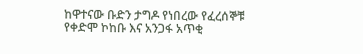ከዋተናው ቡድን ታግዶ የነበረው የፈረሰኞቹ የቀድሞ ኮከቡ እና አንጋፋ አጥቂ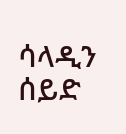ሳላዲን ሰይድ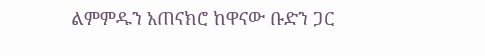ልምምዱን አጠናክሮ ከዋናው ቡድን ጋር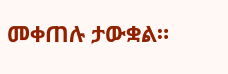መቀጠሉ ታውቋል።